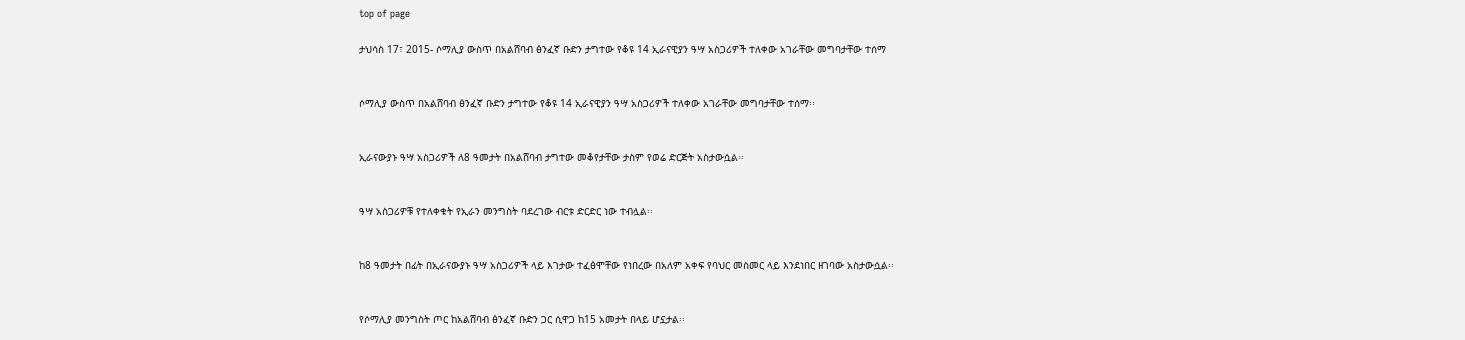top of page

ታህሳስ 17፣ 2015- ሶማሊያ ውስጥ በአልሸባብ ፅንፈኛ ቡድን ታግተው የቆዩ 14 ኢራናዊያን ዓሣ አስጋሪዎች ተለቀው አገራቸው መግባታቸው ተሰማ


ሶማሊያ ውስጥ በአልሸባብ ፅንፈኛ ቡድን ታግተው የቆዩ 14 ኢራናዊያን ዓሣ አስጋሪዎች ተለቀው አገራቸው መግባታቸው ተሰማ፡፡


ኢራናውያኑ ዓሣ አስጋሪዎች ለ8 ዓመታት በአልሸባብ ታግተው መቆየታቸው ታስም የወሬ ድርጅት አስታውሷል፡፡


ዓሣ አስጋሪዎቹ የተለቀቁት የኢራን መንግስት ባደረገው ብርቱ ድርድር ነው ተብሏል፡፡


ከ8 ዓመታት በፊት በኢራናውያኑ ዓሣ አስጋሪዎች ላይ እገታው ተፈፅሞቸው የነበረው በአለም አቀፍ የባህር መስመር ላይ እንደነበር ዘገባው አስታውሷል፡፡


የሶማሊያ መንግስት ጦር ከአልሸባብ ፅንፈኛ ቡድን ጋር ሲዋጋ ከ15 አመታት በላይ ሆኗታል፡፡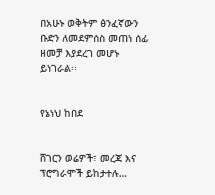በአሁኑ ወቅትም ፅንፈኛውን ቡድን ለመደምሰስ መጠነ ሰፊ ዘመቻ እያደረገ መሆኑ ይነገራል፡፡


የኔነህ ከበደ


ሸገርን ወሬዎች፣ መረጃ እና ፕሮግራሞች ይከታተሉ…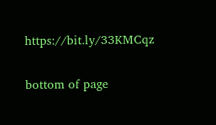https://bit.ly/33KMCqz

bottom of page